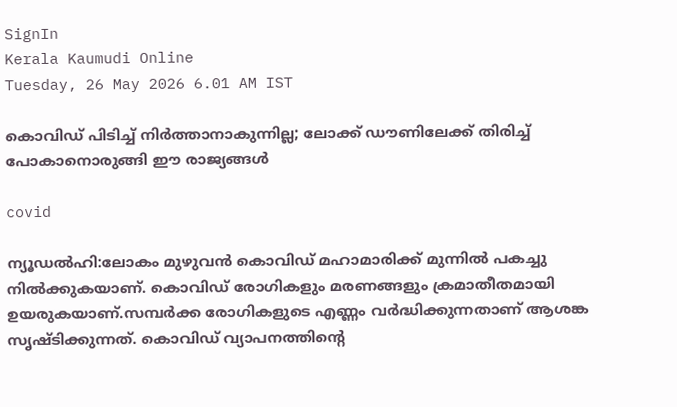SignIn
Kerala Kaumudi Online
Tuesday, 26 May 2026 6.01 AM IST

കൊവിഡ് പിടിച്ച് നിർത്താനാകുന്നില്ല; ലോക്ക് ഡൗണിലേക്ക് തിരിച്ച് പോകാനൊരുങ്ങി ഈ രാജ്യങ്ങൾ

covid

ന്യൂഡൽഹി:ലോകം മുഴുവന്‍ കൊവിഡ് മഹാമാരിക്ക് മുന്നില്‍ പകച്ചു നില്‍ക്കുകയാണ്. കൊവിഡ് രോഗികളും മരണങ്ങളും ക്രമാതീതമായി ഉയരുകയാണ്.സമ്പര്‍ക്ക രോഗികളുടെ എണ്ണം വര്‍ദ്ധിക്കുന്നതാണ് ആശങ്ക സൃഷ്ടിക്കുന്നത്. കൊവിഡ് വ്യാപനത്തിന്റെ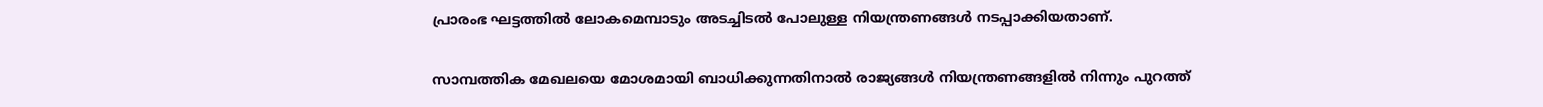പ്രാരംഭ ഘട്ടത്തില്‍ ലോകമെമ്പാടും അടച്ചിടല്‍ പോലുള്ള നിയന്ത്രണങ്ങള്‍ നടപ്പാക്കിയതാണ്.

സാമ്പത്തിക മേഖലയെ മോശമായി ബാധിക്കുന്നതിനാല്‍ രാജ്യങ്ങള്‍ നിയന്ത്രണങ്ങളില്‍ നിന്നും പുറത്ത്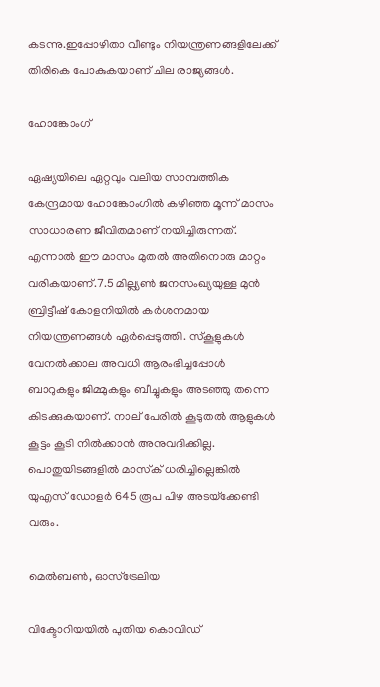കടന്നു.ഇപ്പോഴിതാ വീണ്ടും നിയന്ത്രണങ്ങളിലേക്ക് തിരികെ പോകുകയാണ് ചില രാജ്യങ്ങള്‍.

ഹോങ്കോംഗ്

ഏഷ്യയിലെ ഏറ്റവും വലിയ സാമ്പത്തിക കേന്ദ്രമായ ഹോങ്കോംഗില്‍ കഴിഞ്ഞ മൂന്ന് മാസം സാധാരണ ജീവിതമാണ് നയിച്ചിരുന്നത്. എന്നാല്‍ ഈ മാസം മുതല്‍ അതിനൊരു മാറ്റം വരികയാണ്.7.5 മില്ല്യണ്‍ ജനസംഖ്യയുള്ള മുന്‍ ബ്രിട്ടീഷ് കോളനിയില്‍ കര്‍ശനമായ നിയന്ത്രണങ്ങള്‍ ഏര്‍പ്പെടുത്തി. സ്‌കൂളുകള്‍ വേനല്‍ക്കാല അവധി ആരംഭിച്ചപ്പോള്‍ ബാറുകളും ജിമ്മുകളും ബീച്ചുകളും അടഞ്ഞു തന്നെ കിടക്കുകയാണ്. നാല് പേരില്‍ കൂടുതല്‍ ആളുകള്‍ കൂട്ടം കൂടി നില്‍ക്കാന്‍ അനുവദിക്കില്ല. പൊതുയിടങ്ങളില്‍ മാസ്‌ക് ധരിച്ചില്ലെങ്കില്‍ യുഎസ് ഡോളര്‍ 645 രൂപ പിഴ അടയ്‌ക്കേണ്ടി വരും.

മെല്‍ബണ്‍, ഓസ്‌ട്രേലിയ

വിക്ടോറിയയില്‍ പുതിയ കൊവിഡ്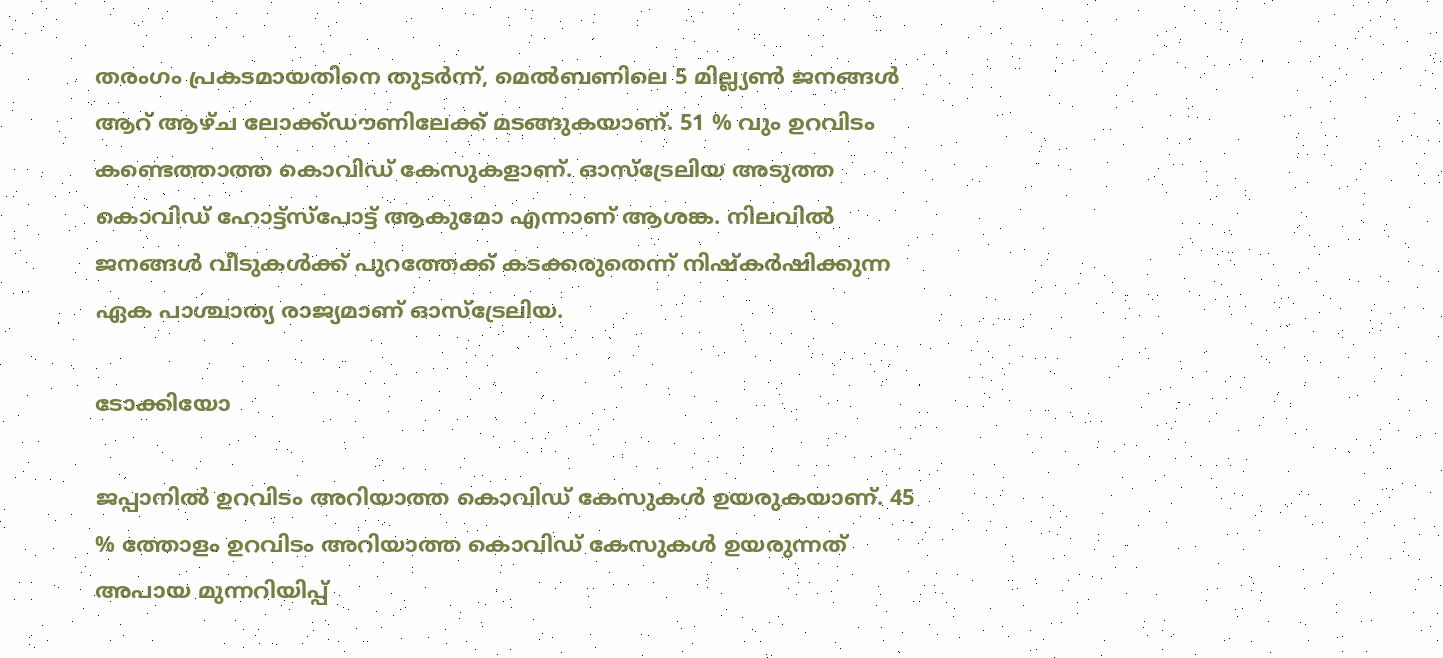തരംഗം പ്രകടമായതിനെ തുടര്‍ന്ന്, മെല്‍ബണിലെ 5 മില്ല്യണ്‍ ജനങ്ങള്‍ ആറ് ആഴ്ച ലോക്ക്ഡൗണിലേക്ക് മടങ്ങുകയാണ്. 51 % വും ഉറവിടം കണ്ടെത്താത്ത കൊവിഡ് കേസുകളാണ്. ഓസ്‌ട്രേലിയ അടുത്ത കൊവിഡ് ഹോട്ട്‌സ്‌പോട്ട് ആകുമോ എന്നാണ് ആശങ്ക. നിലവില്‍ ജനങ്ങള്‍ വീടുകള്‍ക്ക് പുറത്തേക്ക് കടക്കരുതെന്ന് നിഷ്‌കര്‍ഷിക്കുന്ന ഏക പാശ്ചാത്യ രാജ്യമാണ് ഓസ്‌ട്രേലിയ.

ടോക്കിയോ

ജപ്പാനില്‍ ഉറവിടം അറിയാത്ത കൊവിഡ് കേസുകള്‍ ഉയരുകയാണ്. 45 % ത്തോളം ഉറവിടം അറിയാത്ത കൊവിഡ് കേസുകള്‍ ഉയരുന്നത് അപായ മുന്നറിയിപ്പ്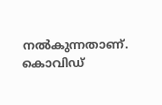നല്‍കുന്നതാണ്. കൊവിഡ്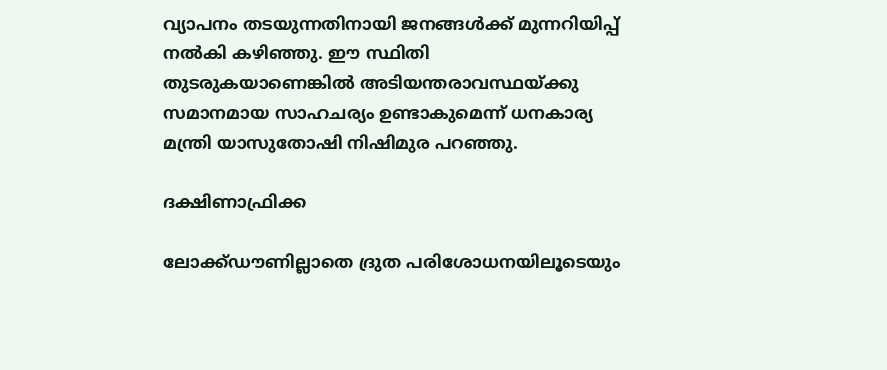വ്യാപനം തടയുന്നതിനായി ജനങ്ങള്‍ക്ക് മുന്നറിയിപ്പ് നല്‍കി കഴിഞ്ഞു. ഈ സ്ഥിതി തുടരുകയാണെങ്കില്‍ അടിയന്തരാവസ്ഥയ്ക്കു സമാനമായ സാഹചര്യം ഉണ്ടാകുമെന്ന് ധനകാര്യ മന്ത്രി യാസുതോഷി നിഷിമുര പറഞ്ഞു.

ദക്ഷിണാഫ്രിക്ക

ലോക്ക്ഡൗണില്ലാതെ ദ്രുത പരിശോധനയിലൂടെയും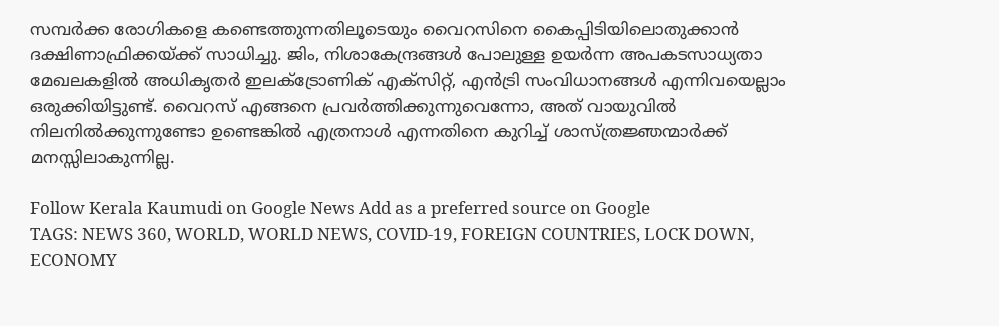സമ്പര്‍ക്ക രോഗികളെ കണ്ടെത്തുന്നതിലൂടെയും വൈറസിനെ കൈപ്പിടിയിലൊതുക്കാന്‍ ദക്ഷിണാഫ്രിക്കയ്ക്ക് സാധിച്ചു. ജിം, നിശാകേന്ദ്രങ്ങള്‍ പോലുള്ള ഉയര്‍ന്ന അപകടസാധ്യതാ മേഖലകളില്‍ അധികൃതര്‍ ഇലക്ട്രോണിക് എക്സിറ്റ്, എന്‍ട്രി സംവിധാനങ്ങള്‍ എന്നിവയെല്ലാം ഒരുക്കിയിട്ടുണ്ട്. വൈറസ് എങ്ങനെ പ്രവര്‍ത്തിക്കുന്നുവെന്നോ, അത് വായുവില്‍ നിലനില്‍ക്കുന്നുണ്ടോ ഉണ്ടെങ്കില്‍ എത്രനാള്‍ എന്നതിനെ കുറിച്ച് ശാസ്ത്രജ്ഞന്മാര്‍ക്ക് മനസ്സിലാകുന്നില്ല.

Follow Kerala Kaumudi on Google News Add as a preferred source on Google
TAGS: NEWS 360, WORLD, WORLD NEWS, COVID-19, FOREIGN COUNTRIES, LOCK DOWN, ECONOMY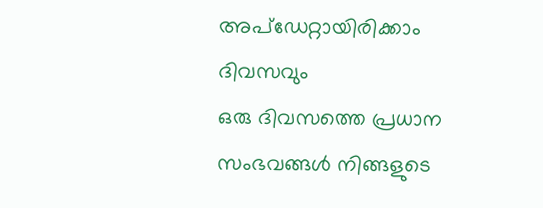അപ്ഡേറ്റായിരിക്കാം ദിവസവും
ഒരു ദിവസത്തെ പ്രധാന സംഭവങ്ങൾ നിങ്ങളുടെ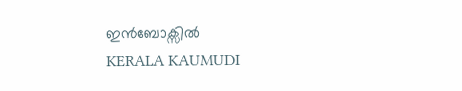ഇൻബോക്സിൽ
KERALA KAUMUDI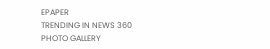EPAPER
TRENDING IN NEWS 360
PHOTO GALLERY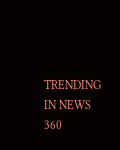TRENDING IN NEWS 360